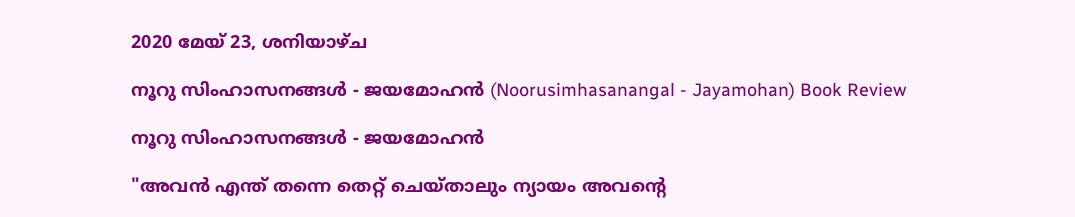2020 മേയ് 23, ശനിയാഴ്‌ച

നൂറു സിംഹാസനങ്ങൾ - ജയമോഹൻ (Noorusimhasanangal - Jayamohan) Book Review

നൂറു സിംഹാസനങ്ങൾ - ജയമോഹൻ

"അവൻ എന്ത് തന്നെ തെറ്റ് ചെയ്താലും ന്യായം അവന്റെ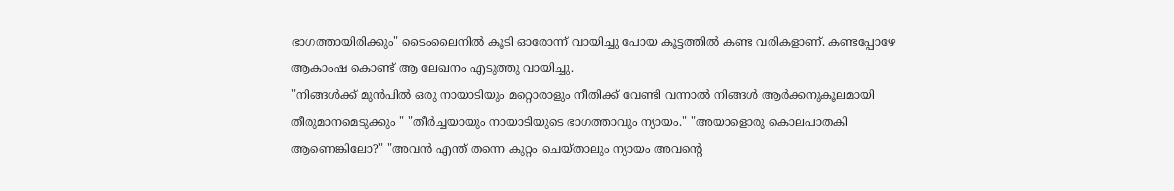ഭാഗത്തായിരിക്കും" ടൈംലൈനിൽ കൂടി ഓരോന്ന് വായിച്ചു പോയ കൂട്ടത്തിൽ കണ്ട വരികളാണ്. കണ്ടപ്പോഴേ ആകാംഷ കൊണ്ട് ആ ലേഖനം എടുത്തു വായിച്ചു.
"നിങ്ങൾക്ക് മുൻപിൽ ഒരു നായാടിയും മറ്റൊരാളും നീതിക്ക് വേണ്ടി വന്നാൽ നിങ്ങൾ ആർക്കനുകൂലമായി തീരുമാനമെടുക്കും " "തീർച്ചയായും നായാടിയുടെ ഭാഗത്താവും ന്യായം." "അയാളൊരു കൊലപാതകി ആണെങ്കിലോ?" "അവൻ എന്ത് തന്നെ കുറ്റം ചെയ്താലും ന്യായം അവന്റെ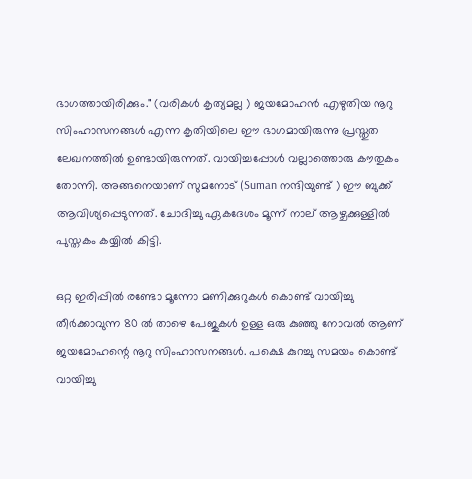ഭാഗത്തായിരിക്കും." (വരികൾ കൃത്യമല്ല ) ജയമോഹൻ എഴുതിയ നൂറു സിംഹാസനങ്ങൾ എന്ന കൃതിയിലെ ഈ ഭാഗമായിരുന്നു പ്രസ്തുത ലേഖനത്തിൽ ഉണ്ടായിരുന്നത്. വായിച്ചപ്പോൾ വല്ലാത്തൊരു കൗതുകം തോന്നി. അങ്ങനെയാണ് സുമനോട്‌ (Suman നന്ദിയുണ്ട് ) ഈ ബുക്ക്‌ ആവിശ്യപ്പെടുന്നത്. ചോദിച്ചു ഏകദേശം മൂന്ന് നാല് ആഴ്ചക്കുള്ളിൽ പുസ്തകം കയ്യിൽ കിട്ടി.

ഒറ്റ ഇരിപ്പിൽ രണ്ടോ മൂന്നോ മണിക്കുറുകൾ കൊണ്ട് വായിച്ചു തീർക്കാവുന്ന 80 ൽ താഴെ പേജുകൾ ഉള്ള ഒരു കുഞ്ഞു നോവൽ ആണ് ജയമോഹന്റെ നൂറു സിംഹാസനങ്ങൾ. പക്ഷെ കുറച്ചു സമയം കൊണ്ട് വായിച്ചു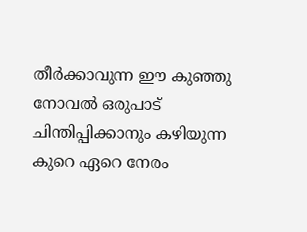തീർക്കാവുന്ന ഈ കുഞ്ഞു നോവൽ ഒരുപാട് ചിന്തിപ്പിക്കാനും കഴിയുന്ന കുറെ ഏറെ നേരം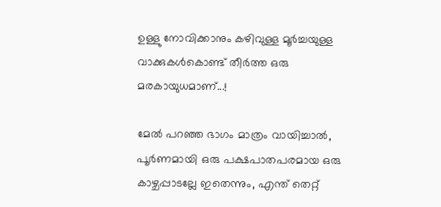ഉള്ളു നോവിക്കാനും കഴിവുള്ള മൂർച്ചയുള്ള വാക്കുകൾകൊണ്ട് തീർത്ത ഒരു മരകായുധമാണ്...!

മേൽ പറഞ്ഞ ഭാഗം മാത്രം വായിച്ചാൽ, പൂർണമായി ഒരു പക്ഷപാതപരമായ ഒരു കാഴ്ചപ്പാടല്ലേ ഇതെന്നും, എന്ത് തെറ്റ്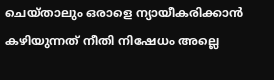ചെയ്താലും ഒരാളെ ന്യായീകരിക്കാൻ കഴിയുന്നത് നീതി നിഷേധം അല്ലെ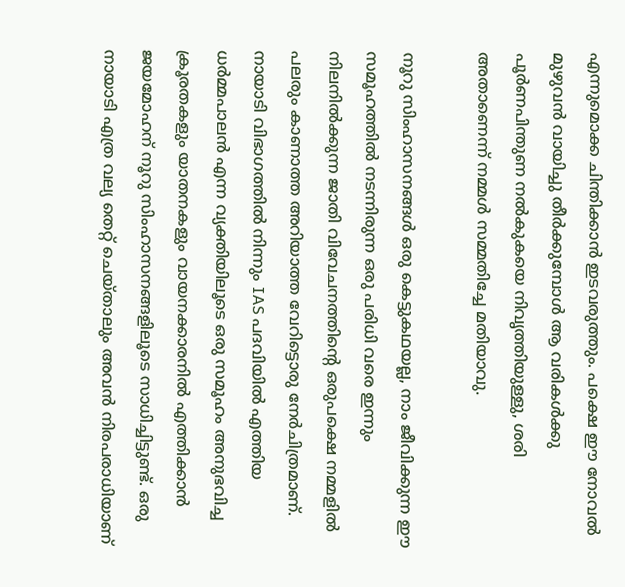എന്നുമൊക്ക ചിന്തിക്കാൻ ഇടവരുത്തും. പക്ഷെ ഈ നോവൽ മുഴുവൻ വായിച്ചു തീർക്കുമ്പോൾ ആ വരികൾക്കു പൂർണപിന്തുണ നൽകുകയെ നിവൃത്തിയുള്ളു, ശരി അതാണെന്ന് നമ്മൾ സമ്മതിച്ചേ മതിയാവു.

നൂറു സിംഹാസനങ്ങൾ ഒരു കെട്ടുകഥയല്ല, നാം ജീവിക്കുന്ന ഈ സമൂഹത്തിൽ നടന്നിരുന്ന ഒരു പരിധി വരെ ഇന്നും നിലനിൽക്കുന്ന ജാതി വിവേചനത്തിന്റെ ഒരുപക്ഷെ നമ്മളിൽ പലരും കാണാത്ത അറിയാത്ത വേറിട്ടൊരു നേർചിത്രമാണ്. നായാടി വിഭാഗത്തിൽ നിന്നും IAS പദവിയിൽ എത്തിയ ധർമ്മപാലൻ എന്ന വ്യക്തിയിലൂടെ ഒരു സമൂഹം അനുഭവിച്ച ക്രൂരതകളും യാതനകളും വായനക്കാരനിൽ എത്തിക്കാൻ ജയമോഹന് നൂറു സിംഹാസനങ്ങളിലൂടെ സാധിച്ചിട്ടുണ്ട്. ഒരു നായാടി എത്ര വല്യ തെറ്റ് ചെയ്താലും അവൻ നിരപരാധിയാണ്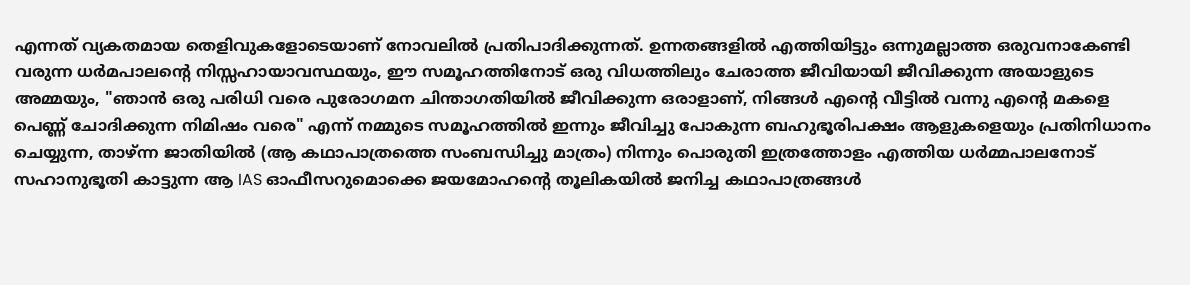എന്നത് വ്യകതമായ തെളിവുകളോടെയാണ് നോവലിൽ പ്രതിപാദിക്കുന്നത്. ഉന്നതങ്ങളിൽ എത്തിയിട്ടും ഒന്നുമല്ലാത്ത ഒരുവനാകേണ്ടി വരുന്ന ധർമപാലന്റെ നിസ്സഹായാവസ്ഥയും, ഈ സമൂഹത്തിനോട് ഒരു വിധത്തിലും ചേരാത്ത ജീവിയായി ജീവിക്കുന്ന അയാളുടെ അമ്മയും, "ഞാൻ ഒരു പരിധി വരെ പുരോഗമന ചിന്താഗതിയിൽ ജീവിക്കുന്ന ഒരാളാണ്, നിങ്ങൾ എന്റെ വീട്ടിൽ വന്നു എന്റെ മകളെ പെണ്ണ് ചോദിക്കുന്ന നിമിഷം വരെ" എന്ന് നമ്മുടെ സമൂഹത്തിൽ ഇന്നും ജീവിച്ചു പോകുന്ന ബഹുഭൂരിപക്ഷം ആളുകളെയും പ്രതിനിധാനം ചെയ്യുന്ന, താഴ്ന്ന ജാതിയിൽ (ആ കഥാപാത്രത്തെ സംബന്ധിച്ചു മാത്രം) നിന്നും പൊരുതി ഇത്രത്തോളം എത്തിയ ധർമ്മപാലനോട് സഹാനുഭൂതി കാട്ടുന്ന ആ IAS ഓഫീസറുമൊക്കെ ജയമോഹന്റെ തൂലികയിൽ ജനിച്ച കഥാപാത്രങ്ങൾ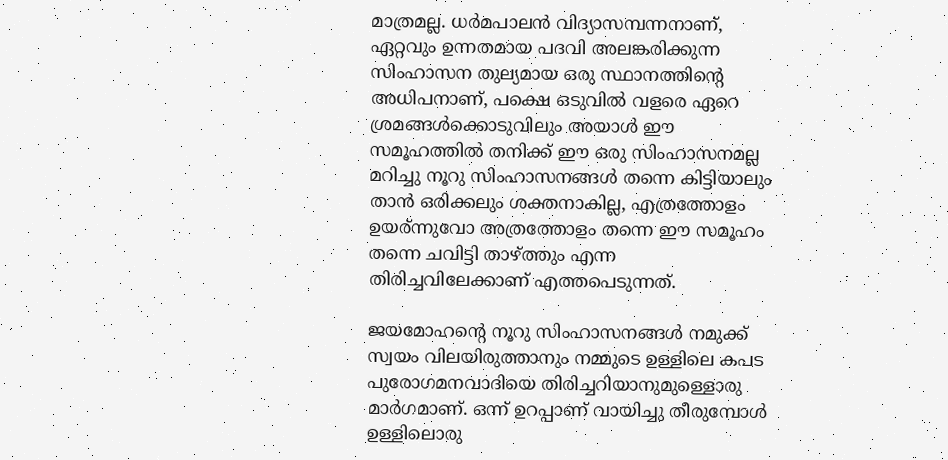മാത്രമല്ല. ധർമപാലൻ വിദ്യാസമ്പന്നനാണ്, ഏറ്റവും ഉന്നതമായ പദവി അലങ്കരിക്കുന്ന സിംഹാസന തുല്യമായ ഒരു സ്ഥാനത്തിന്റെ അധിപനാണ്, പക്ഷെ ഒടുവിൽ വളരെ ഏറെ ശ്രമങ്ങൾക്കൊടുവിലും അയാൾ ഈ സമൂഹത്തിൽ തനിക്ക് ഈ ഒരു സിംഹാസനമല്ല മറിച്ചു നൂറു സിംഹാസനങ്ങൾ തന്നെ കിട്ടിയാലും താൻ ഒരിക്കലും ശക്തനാകില്ല, എത്രത്തോളം ഉയര്ന്നുവോ അത്രത്തോളം തന്നെ ഈ സമൂഹം തന്നെ ചവിട്ടി താഴ്ത്തും എന്ന തിരിച്ചവിലേക്കാണ് എത്തപെടുന്നത്.

ജയമോഹന്റെ നൂറു സിംഹാസനങ്ങൾ നമുക്ക് സ്വയം വിലയിരുത്താനും നമ്മുടെ ഉള്ളിലെ കപട പുരോഗമനവാദിയെ തിരിച്ചറിയാനുമുള്ളൊരു മാർഗമാണ്. ഒന്ന് ഉറപ്പാണ് വായിച്ചു തീരുമ്പോൾ ഉള്ളിലൊരു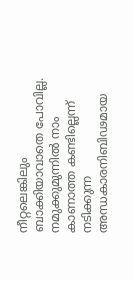നീറ്റലെങ്കിലും ബാക്കിയാവാതെ പോവില്ല. നമുക്കുമുന്നിൽ നാം കാണാത്ത കണ്ടില്ലെന്ന് നടിക്കുന്ന അന്ധകാരനിബിഢമായ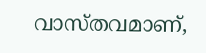വാസ്തവമാണ്,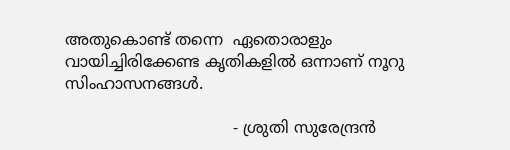അതുകൊണ്ട് തന്നെ  ഏതൊരാളും വായിച്ചിരിക്കേണ്ട കൃതികളിൽ ഒന്നാണ് നൂറു സിംഹാസനങ്ങൾ.

                                  - ശ്രുതി സുരേന്ദ്രൻ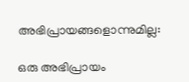അഭിപ്രായങ്ങളൊന്നുമില്ല:

ഒരു അഭിപ്രായം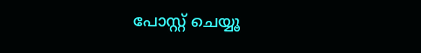പോസ്റ്റ് ചെയ്യൂ